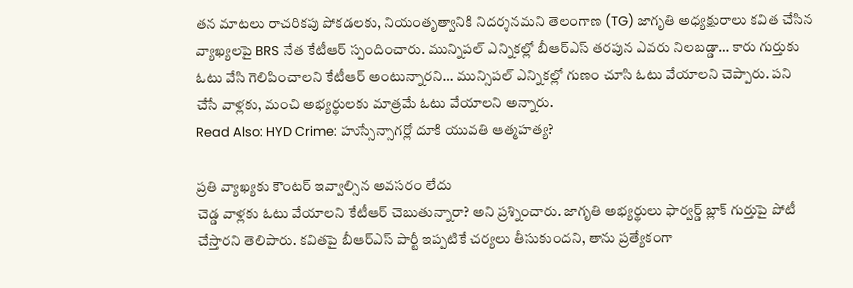తన మాటలు రాచరికపు పోకడలకు, నియంతృత్వానికి నిదర్శనమని తెలంగాణ (TG) జాగృతి అధ్యక్షురాలు కవిత చేసిన వ్యాఖ్యలపై BRS నేత కేటీఆర్ స్పందించారు. మున్నిపల్ ఎన్నికల్లో బీఆర్ఎస్ తరపున ఎవరు నిలబడ్డా… కారు గుర్తుకు ఓటు వేసి గెలిపించాలని కేటీఆర్ అంటున్నారని… మున్సిపల్ ఎన్నికల్లో గుణం చూసి ఓటు వేయాలని చెప్పారు. పని చేసే వాళ్లకు, మంచి అభ్యర్థులకు మాత్రమే ఓటు వేయాలని అన్నారు.
Read Also: HYD Crime: హుస్సేన్సాగర్లో దూకి యువతి ఆత్మహత్య?

ప్రతి వ్యాఖ్యకు కౌంటర్ ఇవ్వాల్సిన అవసరం లేదు
చెడ్డ వాళ్లకు ఓటు వేయాలని కేటీఆర్ చెబుతున్నారా? అని ప్రశ్నించారు. జాగృతి అభ్యర్థులు ఫార్వర్డ్ బ్లాక్ గుర్తుపై పోటీ చేస్తారని తెలిపారు. కవితపై బీఆర్ఎస్ పార్టీ ఇప్పటికే చర్యలు తీసుకుందని, తాను ప్రత్యేకంగా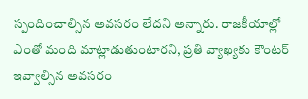స్పందించాల్సిన అవసరం లేదని అన్నారు. రాజకీయాల్లో ఎంతో మంది మాట్లాడుతుంటారని, ప్రతి వ్యాఖ్యకు కౌంటర్ ఇవ్వాల్సిన అవసరం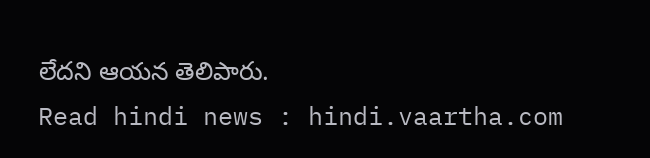లేదని ఆయన తెలిపారు.
Read hindi news : hindi.vaartha.com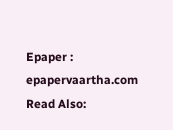Epaper : epapervaartha.com
Read Also: